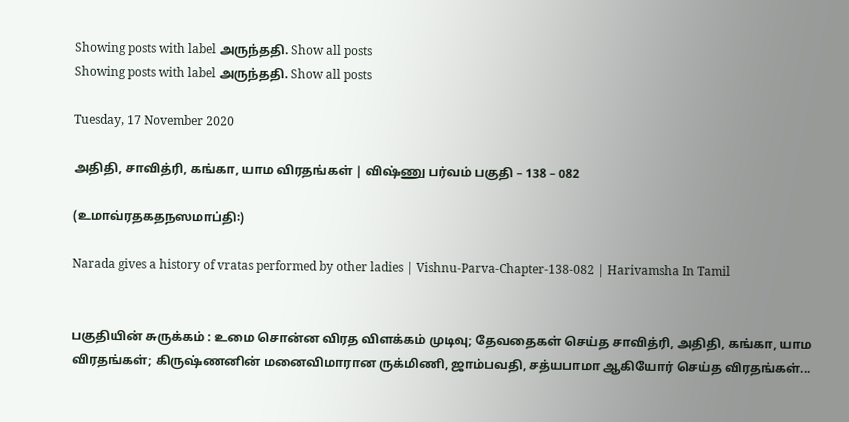Showing posts with label அருந்ததி. Show all posts
Showing posts with label அருந்ததி. Show all posts

Tuesday, 17 November 2020

அதிதி, சாவித்ரி, கங்கா, யாம விரதங்கள் | விஷ்ணு பர்வம் பகுதி – 138 – 082

(உமாவ்ரதகதநஸமாப்தி꞉)

Narada gives a history of vratas performed by other ladies | Vishnu-Parva-Chapter-138-082 | Harivamsha In Tamil


பகுதியின் சுருக்கம் : உமை சொன்ன விரத விளக்கம் முடிவு; தேவதைகள் செய்த சாவித்ரி, அதிதி, கங்கா, யாம விரதங்கள்; கிருஷ்ணனின் மனைவிமாரான ருக்மிணி, ஜாம்பவதி, சத்யபாமா ஆகியோர் செய்த விரதங்கள்...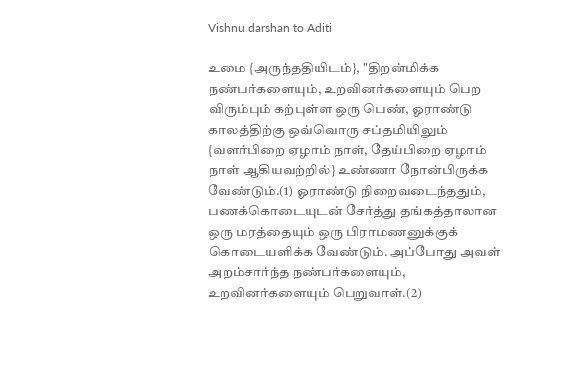Vishnu darshan to Aditi

உமை {அருந்ததியிடம்}, "திறன்மிக்க நண்பர்களையும், உறவினர்களையும் பெற விரும்பும் கற்புள்ள ஒரு பெண், ஓராண்டு காலத்திற்கு ஒவ்வொரு சப்தமியிலும் {வளர்பிறை ஏழாம் நாள், தேய்பிறை ஏழாம் நாள் ஆகியவற்றில்} உண்ணா நோன்பிருக்க வேண்டும்.(1) ஓராண்டு நிறைவடைந்ததும், பணக்கொடையுடன் சேர்த்து தங்கத்தாலான ஒரு மரத்தையும் ஒரு பிராமணனுக்குக் கொடையளிக்க வேண்டும். அப்போது அவள் அறம்சார்ந்த நண்பர்களையும், உறவினர்களையும் பெறுவாள்.(2)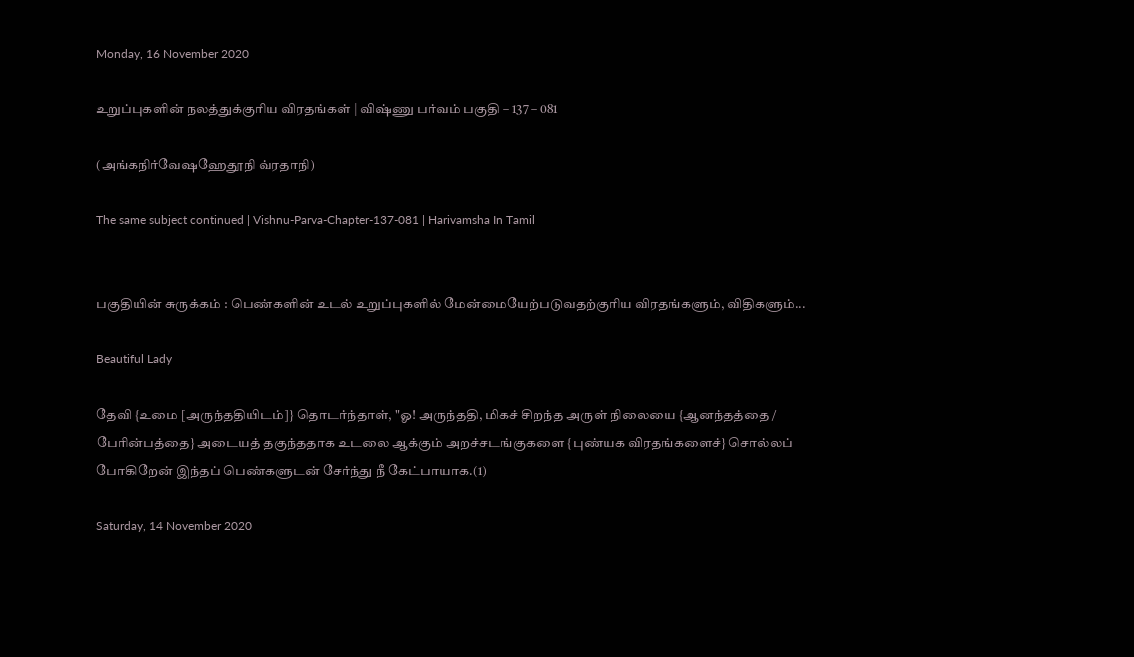Monday, 16 November 2020

உறுப்புகளின் நலத்துக்குரிய விரதங்கள் | விஷ்ணு பர்வம் பகுதி – 137 – 081

(அங்கநிர்வேஷஹேதூநி வ்ரதாநி)

The same subject continued | Vishnu-Parva-Chapter-137-081 | Harivamsha In Tamil


பகுதியின் சுருக்கம் : பெண்களின் உடல் உறுப்புகளில் மேன்மையேற்படுவதற்குரிய விரதங்களும், விதிகளும்...

Beautiful Lady

தேவி {உமை [அருந்ததியிடம்]} தொடர்ந்தாள், "ஓ! அருந்ததி, மிகச் சிறந்த அருள் நிலையை {ஆனந்தத்தை / பேரின்பத்தை} அடையத் தகுந்ததாக உடலை ஆக்கும் அறச்சடங்குகளை {புண்யக விரதங்களைச்} சொல்லப் போகிறேன் இந்தப் பெண்களுடன் சேர்ந்து நீ கேட்பாயாக.(1)

Saturday, 14 November 2020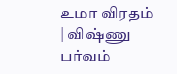உமா விரதம் | விஷ்ணு பர்வம்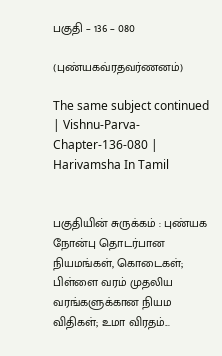பகுதி – 136 – 080

(புண்யகவ்ரதவர்ணனம்)

The same subject continued | Vishnu-Parva-Chapter-136-080 | Harivamsha In Tamil


பகுதியின் சுருக்கம் : புண்யக நோன்பு தொடர்பான நியமங்கள், கொடைகள்; பிள்ளை வரம் முதலிய வரங்களுக்கான நியம விதிகள்; உமா விரதம்...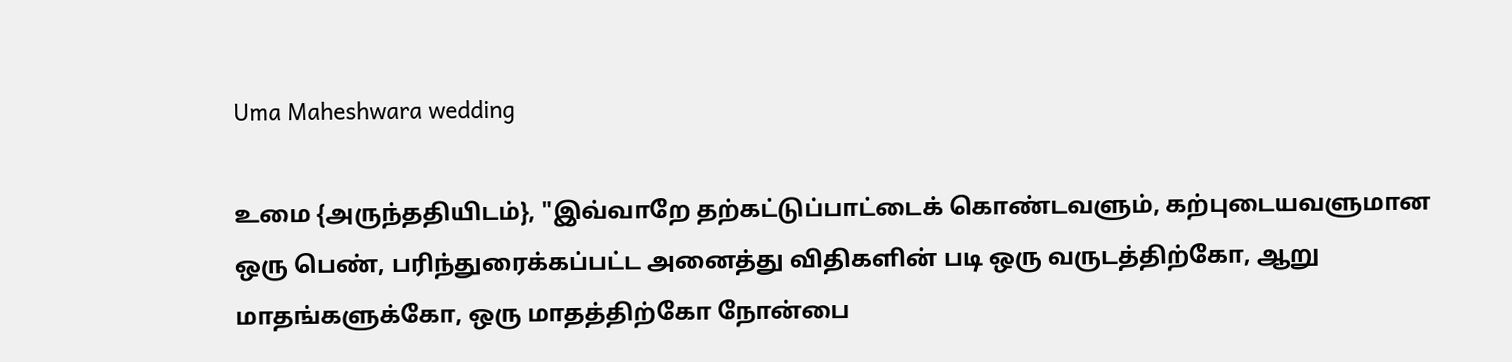Uma Maheshwara wedding

உமை {அருந்ததியிடம்}, "இவ்வாறே தற்கட்டுப்பாட்டைக் கொண்டவளும், கற்புடையவளுமான ஒரு பெண், பரிந்துரைக்கப்பட்ட அனைத்து விதிகளின் படி ஒரு வருடத்திற்கோ, ஆறு மாதங்களுக்கோ, ஒரு மாதத்திற்கோ நோன்பை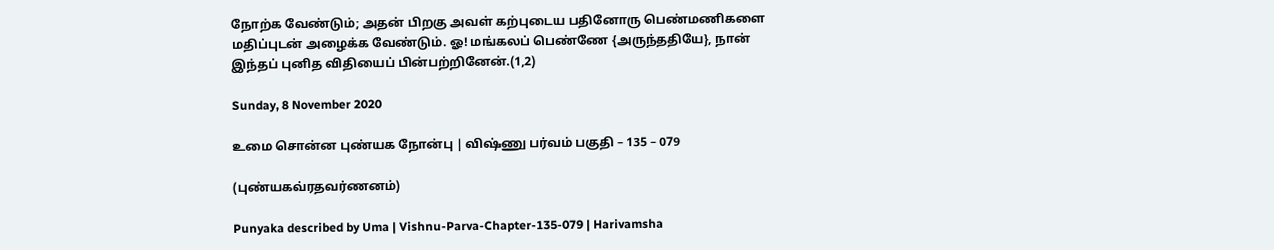நோற்க வேண்டும்; அதன் பிறகு அவள் கற்புடைய பதினோரு பெண்மணிகளை மதிப்புடன் அழைக்க வேண்டும். ஓ! மங்கலப் பெண்ணே {அருந்ததியே}, நான் இந்தப் புனித விதியைப் பின்பற்றினேன்.(1,2)

Sunday, 8 November 2020

உமை சொன்ன புண்யக நோன்பு | விஷ்ணு பர்வம் பகுதி – 135 – 079

(புண்யகவ்ரதவர்ணனம்)

Punyaka described by Uma | Vishnu-Parva-Chapter-135-079 | Harivamsha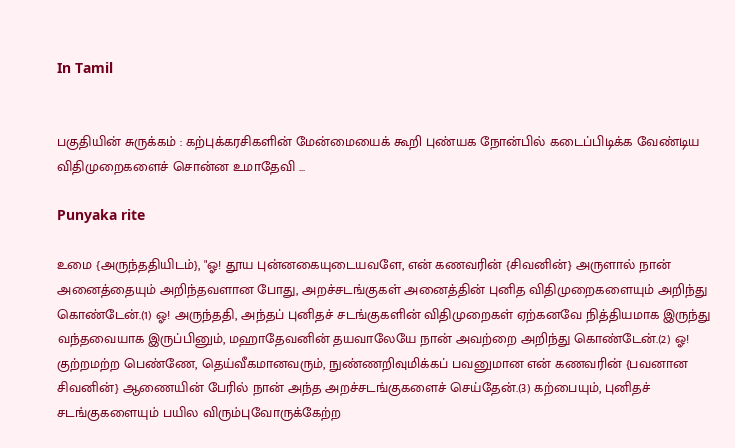In Tamil


பகுதியின் சுருக்கம் : கற்புக்கரசிகளின் மேன்மையைக் கூறி புண்யக நோன்பில் கடைப்பிடிக்க வேண்டிய விதிமுறைகளைச் சொன்ன உமாதேவி ...

Punyaka rite

உமை {அருந்ததியிடம்}, "ஓ! தூய புன்னகையுடையவளே, என் கணவரின் {சிவனின்} அருளால் நான் அனைத்தையும் அறிந்தவளான போது, அறச்சடங்குகள் அனைத்தின் புனித விதிமுறைகளையும் அறிந்து கொண்டேன்.(1) ஓ! அருந்ததி, அந்தப் புனிதச் சடங்குகளின் விதிமுறைகள் ஏற்கனவே நித்தியமாக இருந்து வந்தவையாக இருப்பினும், மஹாதேவனின் தயவாலேயே நான் அவற்றை அறிந்து கொண்டேன்.(2) ஓ! குற்றமற்ற பெண்ணே, தெய்வீகமானவரும், நுண்ணறிவுமிக்கப் பவனுமான என் கணவரின் {பவனான சிவனின்} ஆணையின் பேரில் நான் அந்த அறச்சடங்குகளைச் செய்தேன்.(3) கற்பையும், புனிதச் சடங்குகளையும் பயில விரும்புவோருக்கேற்ற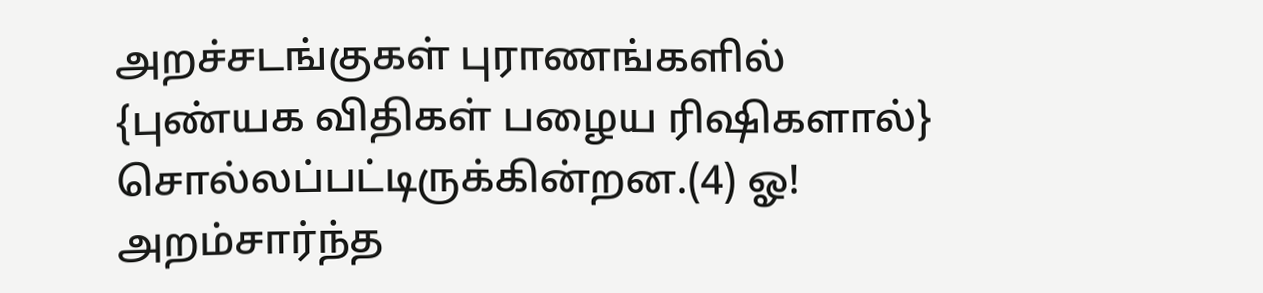அறச்சடங்குகள் புராணங்களில் {புண்யக விதிகள் பழைய ரிஷிகளால்} சொல்லப்பட்டிருக்கின்றன.(4) ஓ! அறம்சார்ந்த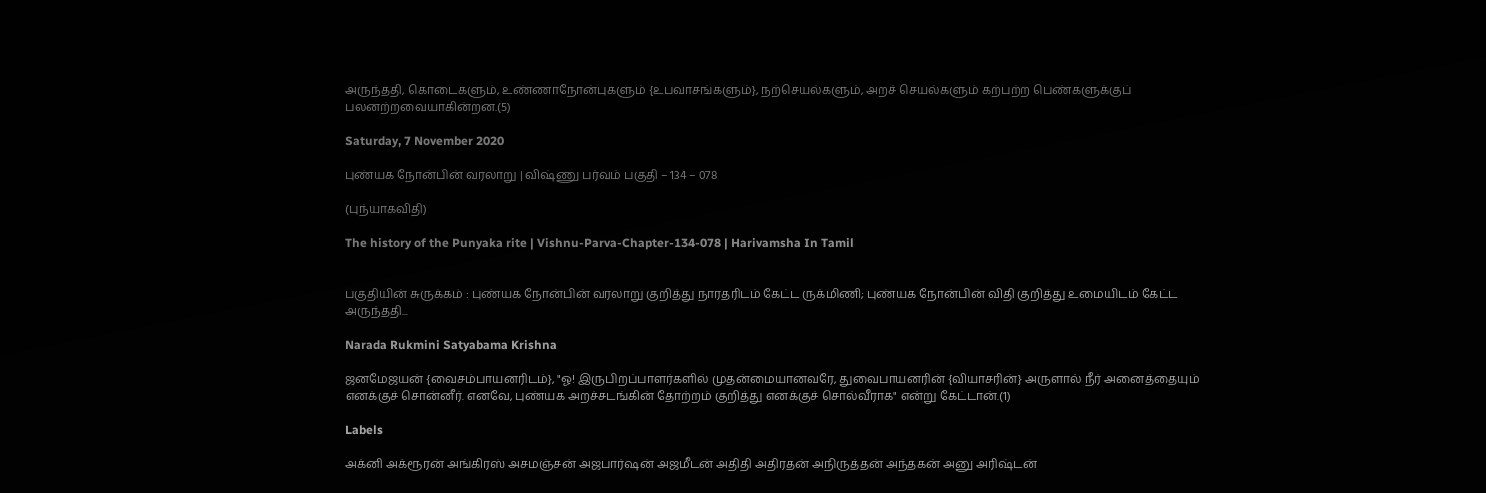அருந்ததி, கொடைகளும், உண்ணாநோன்புகளும் {உபவாசங்களும்}, நற்செயல்களும், அறச் செயல்களும் கற்பற்ற பெண்களுக்குப் பலனற்றவையாகின்றன.(5)

Saturday, 7 November 2020

புண்யக நோன்பின் வரலாறு | விஷ்ணு பர்வம் பகுதி – 134 – 078

(புந்யாகவிதி)

The history of the Punyaka rite | Vishnu-Parva-Chapter-134-078 | Harivamsha In Tamil


பகுதியின் சுருக்கம் : புண்யக நோன்பின் வரலாறு குறித்து நாரதரிடம் கேட்ட ருக்மிணி; புண்யக நோன்பின் விதி குறித்து உமையிடம் கேட்ட அருந்ததி...

Narada Rukmini Satyabama Krishna

ஜனமேஜயன் {வைசம்பாயனரிடம்}, "ஓ! இருபிறப்பாளர்களில் முதன்மையானவரே, துவைபாயனரின் {வியாசரின்} அருளால் நீர் அனைத்தையும் எனக்குச் சொன்னீர். எனவே, புண்யக அறச்சடங்கின் தோற்றம் குறித்து எனக்குச் சொல்வீராக" என்று கேட்டான்.(1)

Labels

அக்னி அக்ரூரன் அங்கிரஸ் அசமஞ்சன் அஜபார்ஷன் அஜமீடன் அதிதி அதிரதன் அநிருத்தன் அந்தகன் அனு அரிஷ்டன்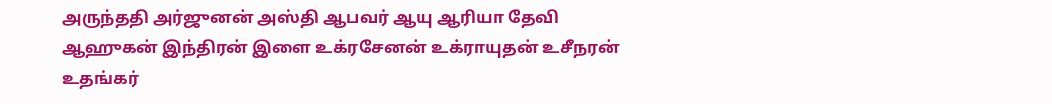அருந்ததி அர்ஜுனன் அஸ்தி ஆபவர் ஆயு ஆரியா தேவி ஆஹுகன் இந்திரன் இளை உக்ரசேனன் உக்ராயுதன் உசீநரன் உதங்கர்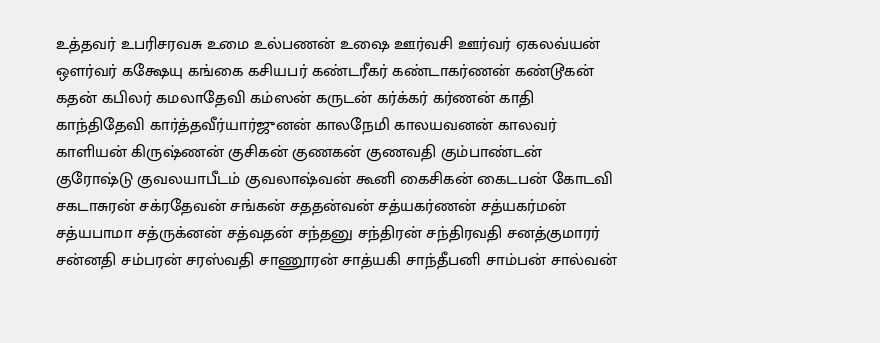உத்தவர் உபரிசரவசு உமை உல்பணன் உஷை ஊர்வசி ஊர்வர் ஏகலவ்யன் ஔர்வர் கக்ஷேயு கங்கை கசியபர் கண்டரீகர் கண்டாகர்ணன் கண்டூகன் கதன் கபிலர் கமலாதேவி கம்ஸன் கருடன் கர்க்கர் கர்ணன் காதி காந்திதேவி கார்த்தவீர்யார்ஜுனன் காலநேமி காலயவனன் காலவர் காளியன் கிருஷ்ணன் குசிகன் குணகன் குணவதி கும்பாண்டன் குரோஷ்டு குவலயாபீடம் குவலாஷ்வன் கூனி கைசிகன் கைடபன் கோடவி சகடாசுரன் சக்ரதேவன் சங்கன் சததன்வன் சத்யகர்ணன் சத்யகர்மன் சத்யபாமா சத்ருக்னன் சத்வதன் சந்தனு சந்திரன் சந்திரவதி சனத்குமாரர் சன்னதி சம்பரன் சரஸ்வதி சாணூரன் சாத்யகி சாந்தீபனி சாம்பன் சால்வன்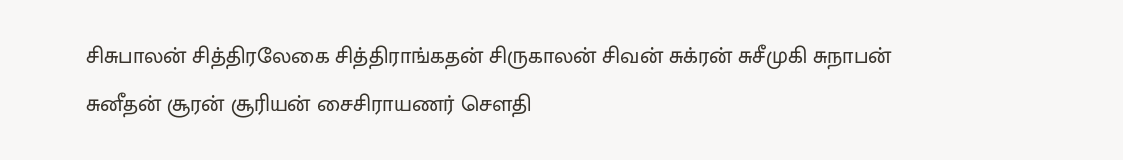சிசுபாலன் சித்திரலேகை சித்திராங்கதன் சிருகாலன் சிவன் சுக்ரன் சுசீமுகி சுநாபன் சுனீதன் சூரன் சூரியன் சைசிராயணர் சௌதி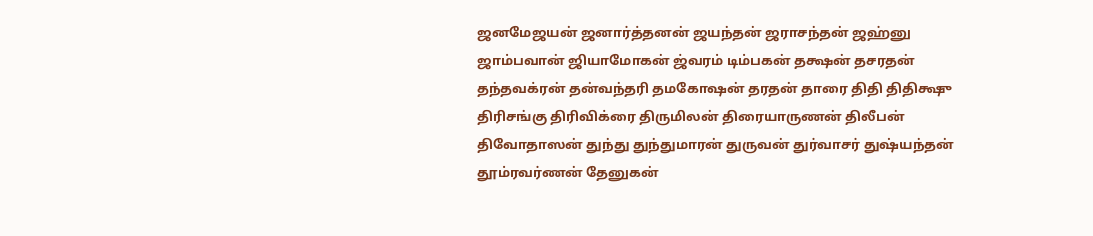ஜனமேஜயன் ஜனார்த்தனன் ஜயந்தன் ஜராசந்தன் ஜஹ்னு ஜாம்பவான் ஜியாமோகன் ஜ்வரம் டிம்பகன் தக்ஷன் தசரதன் தந்தவக்ரன் தன்வந்தரி தமகோஷன் தரதன் தாரை திதி திதிக்ஷு திரிசங்கு திரிவிக்ரை திருமிலன் திரையாருணன் திலீபன் திவோதாஸன் துந்து துந்துமாரன் துருவன் துர்வாசர் துஷ்யந்தன் தூம்ரவர்ணன் தேனுகன்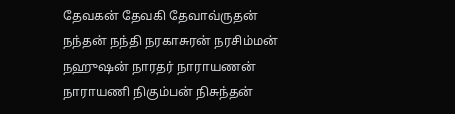தேவகன் தேவகி தேவாவ்ருதன் நந்தன் நந்தி நரகாசுரன் நரசிம்மன் நஹுஷன் நாரதர் நாராயணன் நாராயணி நிகும்பன் நிசுந்தன்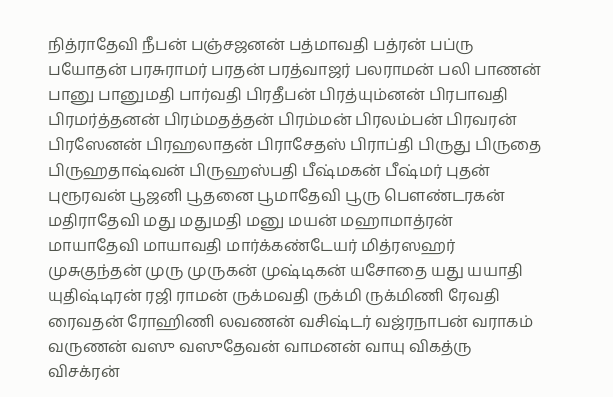நித்ராதேவி நீபன் பஞ்சஜனன் பத்மாவதி பத்ரன் பப்ரு பயோதன் பரசுராமர் பரதன் பரத்வாஜர் பலராமன் பலி பாணன் பானு பானுமதி பார்வதி பிரதீபன் பிரத்யும்னன் பிரபாவதி பிரமர்த்தனன் பிரம்மதத்தன் பிரம்மன் பிரலம்பன் பிரவரன் பிரஸேனன் பிரஹலாதன் பிராசேதஸ் பிராப்தி பிருது பிருதை பிருஹதாஷ்வன் பிருஹஸ்பதி பீஷ்மகன் பீஷ்மர் புதன் புரூரவன் பூஜனி பூதனை பூமாதேவி பூரு பௌண்டரகன் மதிராதேவி மது மதுமதி மனு மயன் மஹாமாத்ரன் மாயாதேவி மாயாவதி மார்க்கண்டேயர் மித்ரஸஹர் முசுகுந்தன் முரு முருகன் முஷ்டிகன் யசோதை யது யயாதி யுதிஷ்டிரன் ரஜி ராமன் ருக்மவதி ருக்மி ருக்மிணி ரேவதி ரைவதன் ரோஹிணி லவணன் வசிஷ்டர் வஜ்ரநாபன் வராகம் வருணன் வஸு வஸுதேவன் வாமனன் வாயு விகத்ரு விசக்ரன்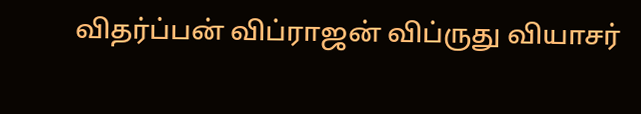விதர்ப்பன் விப்ராஜன் விப்ருது வியாசர்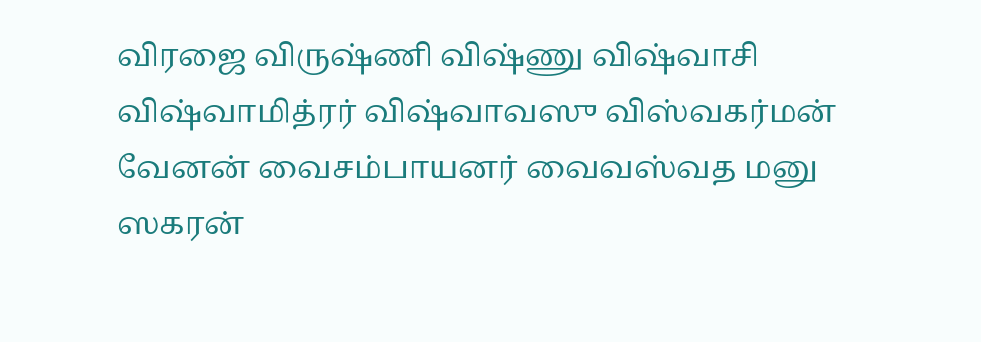விரஜை விருஷ்ணி விஷ்ணு விஷ்வாசி விஷ்வாமித்ரர் விஷ்வாவஸு விஸ்வகர்மன் வேனன் வைசம்பாயனர் வைவஸ்வத மனு ஸகரன்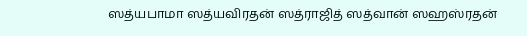ஸத்யபாமா ஸத்யவிரதன் ஸத்ராஜித் ஸத்வான் ஸஹஸ்ரதன்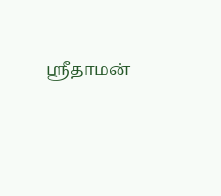ஸ்ரீதாமன்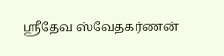ஸ்ரீதேவ ஸ்வேதகர்ணன்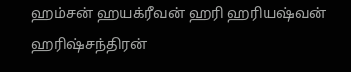ஹம்சன் ஹயக்ரீவன் ஹரி ஹரியஷ்வன் ஹரிஷ்சந்திரன்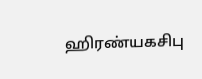ஹிரண்யகசிபு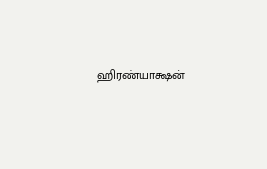ஹிரண்யாக்ஷன்